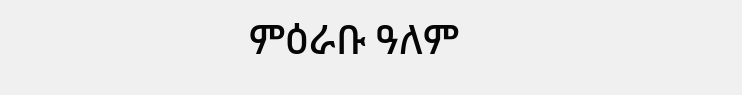ምዕራቡ ዓለም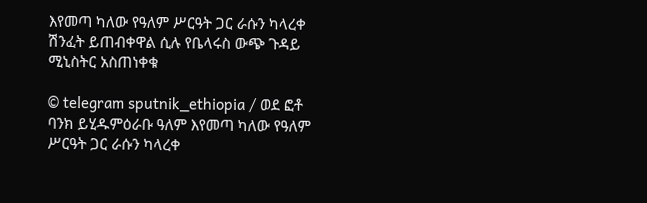እየመጣ ካለው የዓለም ሥርዓት ጋር ራሱን ካላረቀ ሽንፈት ይጠብቀዋል ሲሉ የቤላሩስ ውጭ ጉዳይ ሚኒስትር አስጠነቀቁ

© telegram sputnik_ethiopia / ወደ ፎቶ ባንክ ይሂዱምዕራቡ ዓለም እየመጣ ካለው የዓለም ሥርዓት ጋር ራሱን ካላረቀ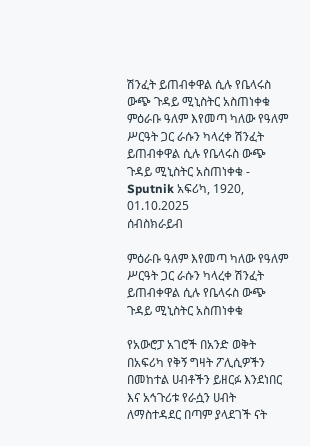ሽንፈት ይጠብቀዋል ሲሉ የቤላሩስ ውጭ ጉዳይ ሚኒስትር አስጠነቀቁ
ምዕራቡ ዓለም እየመጣ ካለው የዓለም ሥርዓት ጋር ራሱን ካላረቀ ሽንፈት ይጠብቀዋል ሲሉ የቤላሩስ ውጭ ጉዳይ ሚኒስትር አስጠነቀቁ - Sputnik አፍሪካ, 1920, 01.10.2025
ሰብስክራይብ

ምዕራቡ ዓለም እየመጣ ካለው የዓለም ሥርዓት ጋር ራሱን ካላረቀ ሽንፈት ይጠብቀዋል ሲሉ የቤላሩስ ውጭ ጉዳይ ሚኒስትር አስጠነቀቁ

የአውሮፓ አገሮች በአንድ ወቅት በአፍሪካ የቅኝ ግዛት ፖሊሲዎችን በመከተል ሀብቶችን ይዘርፉ እንደነበር እና አኅጉሪቱ የራሷን ሀብት ለማስተዳደር በጣም ያላደገች ናት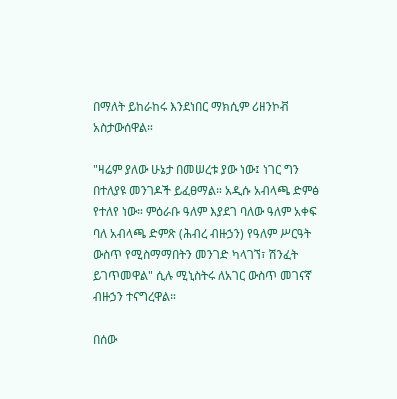በማለት ይከራከሩ እንደነበር ማክሲም ሪዘንኮቭ አስታውሰዋል።

"ዛሬም ያለው ሁኔታ በመሠረቱ ያው ነው፤ ነገር ግን በተለያዩ መንገዶች ይፈፀማል። አዲሱ አብላጫ ድምፅ የተለየ ነው። ምዕራቡ ዓለም እያደገ ባለው ዓለም አቀፍ ባለ አብላጫ ድምጽ (ሕብረ ብዙኃን) የዓለም ሥርዓት ውስጥ የሚስማማበትን መንገድ ካላገኘ፣ ሽንፈት ይገጥመዋል" ሲሉ ሚኒስትሩ ለአገር ውስጥ መገናኛ ብዙኃን ተናግረዋል።

በሰው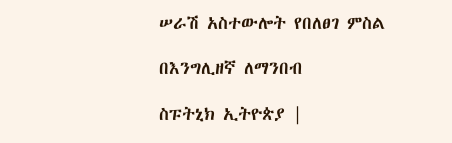ሠራሽ አስተውሎት የበለፀገ ምስል

በእንግሊዘኛ ለማንበብ

ስፑትኒክ ኢትዮጵያ |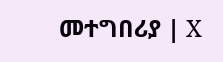መተግበሪያ | X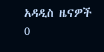አዳዲስ ዜናዎች
0